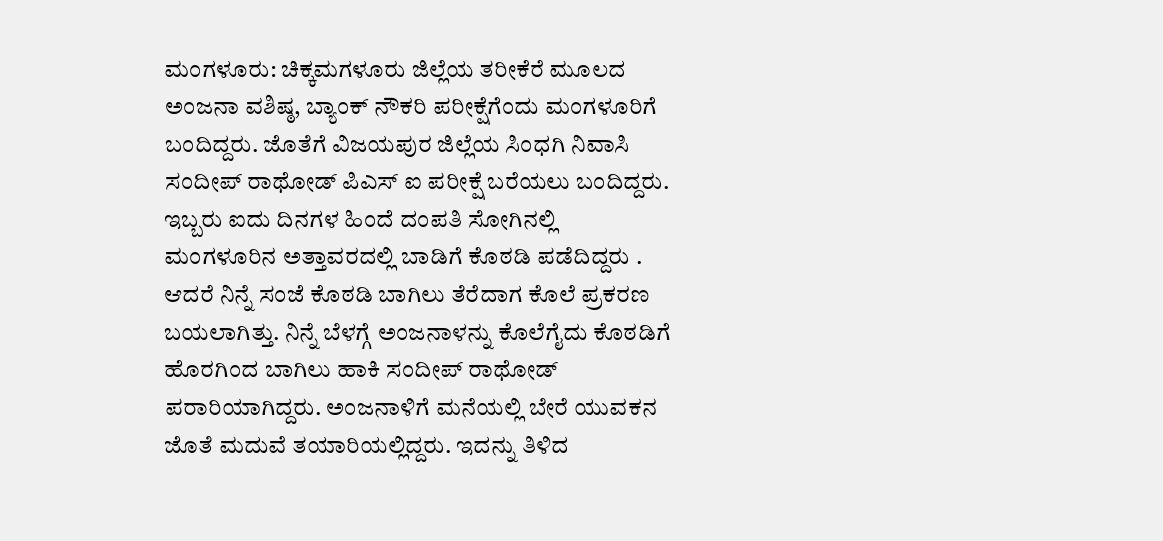ಮಂಗಳೂರು: ಚಿಕ್ಕಮಗಳೂರು ಜಿಲ್ಲೆಯ ತರೀಕೆರೆ ಮೂಲದ ಅಂಜನಾ ವಶಿಷ್ಠ, ಬ್ಯಾಂಕ್ ನೌಕರಿ ಪರೀಕ್ಷೆಗೆಂದು ಮಂಗಳೂರಿಗೆ ಬಂದಿದ್ದರು. ಜೊತೆಗೆ ವಿಜಯಪುರ ಜಿಲ್ಲೆಯ ಸಿಂಧಗಿ ನಿವಾಸಿ ಸಂದೀಪ್ ರಾಥೋಡ್ ಪಿಎಸ್ ಐ ಪರೀಕ್ಷೆ ಬರೆಯಲು ಬಂದಿದ್ದರು. ಇಬ್ಬರು ಐದು ದಿನಗಳ ಹಿಂದೆ ದಂಪತಿ ಸೋಗಿನಲ್ಲಿ ಮಂಗಳೂರಿನ ಅತ್ತಾವರದಲ್ಲಿ ಬಾಡಿಗೆ ಕೊಠಡಿ ಪಡೆದಿದ್ದರು . ಆದರೆ ನಿನ್ನೆ ಸಂಜೆ ಕೊಠಡಿ ಬಾಗಿಲು ತೆರೆದಾಗ ಕೊಲೆ ಪ್ರಕರಣ ಬಯಲಾಗಿತ್ತು. ನಿನ್ನೆ ಬೆಳಗ್ಗೆ ಅಂಜನಾಳನ್ನು ಕೊಲೆಗೈದು ಕೊಠಡಿಗೆ ಹೊರಗಿಂದ ಬಾಗಿಲು ಹಾಕಿ ಸಂದೀಪ್ ರಾಥೋಡ್ ಪರಾರಿಯಾಗಿದ್ದರು. ಅಂಜನಾಳಿಗೆ ಮನೆಯಲ್ಲಿ ಬೇರೆ ಯುವಕನ ಜೊತೆ ಮದುವೆ ತಯಾರಿಯಲ್ಲಿದ್ದರು. ಇದನ್ನು ತಿಳಿದ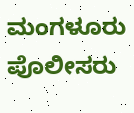ಮಂಗಳೂರು ಪೊಲೀಸರು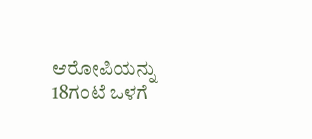ಆರೋಪಿಯನ್ನು 18ಗಂಟೆ ಒಳಗೆ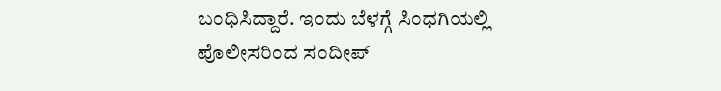ಬಂಧಿಸಿದ್ದಾರೆ. ಇಂದು ಬೆಳಗ್ಗೆ ಸಿಂಧಗಿಯಲ್ಲಿ ಪೊಲೀಸರಿಂದ ಸಂದೀಪ್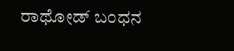ರಾಥೋಡ್ ಬಂಧನ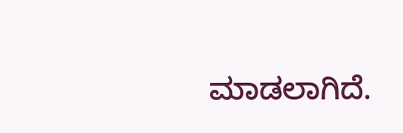ಮಾಡಲಾಗಿದೆ.